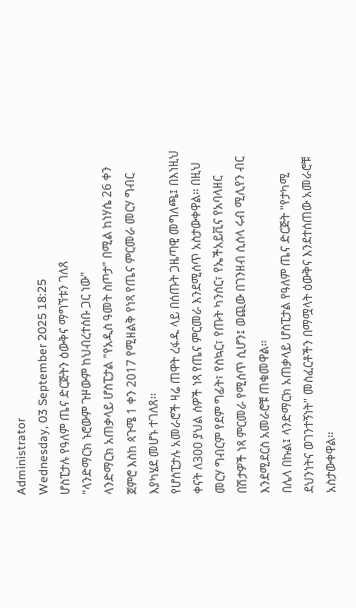Administrator
Wednesday, 03 September 2025 18:25
ሆስፒታሉ የዓለም ጤና ድርጅትን ዕውቅና ማግኘቱን ገለጸ
"ላንድማርክ ኑሮውም ጉዞውም ከህብረተሰቡ ጋር ነው"
ላንድማርክ አጠቃላይ ሆስፒታል "የአዲስ ዓመት ስጦታ" በሚል ከነሃሴ 26 ቀን ጀምሮ እስከ ጳጉሜ 1 ቀን 2017 የሚዘልቅ የነጻ የጤና ምርመራ መርሃ ግብር እያካሄደ መሆኑ ተገለጸ፡፡
የሆስፒታሉ አመራሮች ዛሬ ጠዋት ረፋዱ ላይ በሰጡት ጋዜጣዊ መግለጫ፤ በእነዚህ ቀናት ለ300 ያህል ሰዎች ነጻ የጤና ምርመራ እንደሚሰጥ አስታውቀዋል፡፡ በዚህ መርሃ ግብርም የደም ግፊት፣ የስኳር፣ የጡት ካንሰር፣ የኤችአይቪና የአባላዘር በሽታዎች ነጻ ምርመራ የሚሰጥ ሲሆን፤ ወጪው በገንዘብ ሲሰላ ሩብ ሚሊየን ብር እንደሚደርስ አመራሮቹ ጠቁመዋል፡፡
በሌላ በኩል፤ ላንድማርክ አጠቃላይ ሆስፒታል የዓለም ጤና ድርጅት "የታካሚ ደህንነትና ወገንተኝነት" መስፈርቶችን በማሟላት ዕውቅና እንደተሰጠው አመራሮቹ አስታውቀዋል፡፡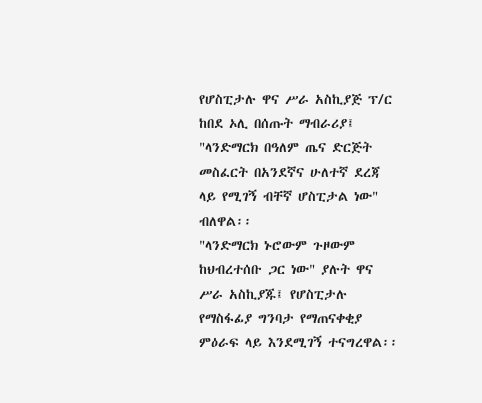የሆስፒታሉ ዋና ሥራ አስኪያጅ ፕ/ር ከበደ ኦሊ በሰጡት ማብራሪያ፤ "ላንድማርክ በዓለም ጤና ድርጅት መስፈርት በአንደኛና ሁለተኛ ደረጃ ላይ የሚገኝ ብቸኛ ሆስፒታል ነው" ብለዋል፡፡
"ላንድማርክ ኑሮውም ጉዞውም ከህብረተሰቡ ጋር ነው" ያሉት ዋና ሥራ አስኪያጁ፤ የሆስፒታሉ የማስፋፊያ ግንባታ የማጠናቀቂያ ምዕራፍ ላይ እንደሚገኝ ተናግረዋል፡፡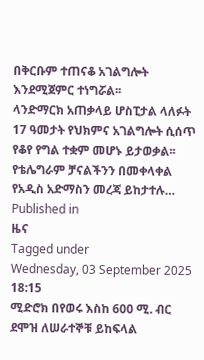በቅርቡም ተጠናቆ አገልግሎት እንደሚጀምር ተነግሯል፡፡
ላንድማርክ አጠቃላይ ሆስፒታል ላለፉት 17 ዓመታት የህክምና አገልግሎት ሲሰጥ የቆየ የግል ተቋም መሆኑ ይታወቃል፡፡
የቴሌግራም ቻናልችንን በመቀላቀል የአዲስ አድማስን መረጃ ይከታተሉ…
Published in
ዜና
Tagged under
Wednesday, 03 September 2025 18:15
ሚድሮክ በየወሩ እስከ 600 ሚ. ብር ደሞዝ ለሠራተኞቹ ይከፍላል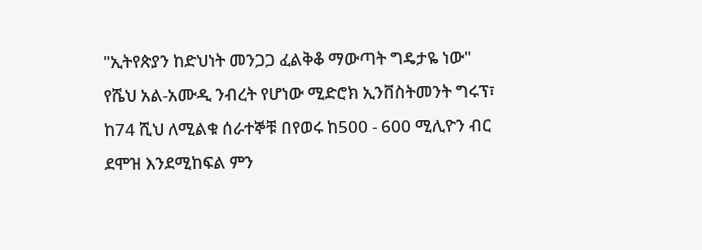"ኢትየጵያን ከድህነት መንጋጋ ፈልቅቆ ማውጣት ግዴታዬ ነው"
የሼህ አል-አሙዲ ንብረት የሆነው ሚድሮክ ኢንቨስትመንት ግሩፕ፣ ከ74 ሺህ ለሚልቁ ሰራተኞቹ በየወሩ ከ500 - 600 ሚሊዮን ብር ደሞዝ እንደሚከፍል ምን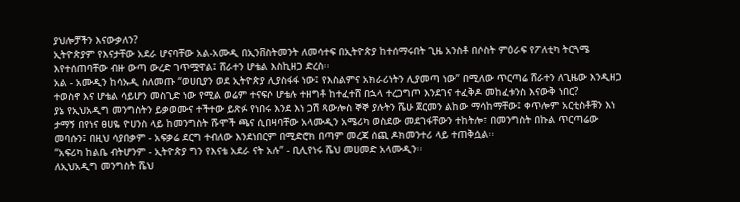ያህሎቻችን እናውቃለን?
ኢትዮጵያም የእናታቸው አደራ ሆናባቸው አል-አሙዲ በኢንቨስትመንት ለመሳተፍ በኢትዮጵያ ከተሰማሩበት ጊዜ አንስቶ በሶስት ምዕራፍ የፖለቲካ ትርጓሜ እየተሰጠባቸው ብዙ ውጣ ውረድ ገጥሟዋል፤ ሸራተን ሆቴል እስኪዘጋ ድረስ፡፡
አል - አሙዲን ከሳኡዲ ስለመጡ “ወሀቢያን ወደ ኢትዮጵያ ሊያስፋፋ ነው፤ የእስልምና አክራሪነትን ሊያመጣ ነው” በሚለው ጥርጣሬ ሸራተን ለጊዜው እንዲዘጋ ተወስኖ እና ሆቴል ሳይሆን መስጊድ ነው የሚል ወሬም ተናፍሶ ሆቴሉ ተዘግቶ ከተፈተሸ በኋላ ተረጋግጦ እንደገና ተፈቅዶ መከፈቱንስ እናውቅ ነበር?
ያኔ የኢህአዲግ መንግስትን ይቃወሙና ተችተው ይጽፉ የነበሩ እንደ እነ ጋሽ ጻውሎስ ኞኞ ያሉትን ሼሁ ጀርመን ልከው ማሳከማቸው፤ ቀጥሎም አርቲስቶቹን እነ ታማኝ በየነና ፀሀዬ ዮሀንስ ላይ ከመንግስት ሹሞች ጫና ሲበዛባቸው አላሙዲን አሜሪካ ወስደው መደገፋቸውን ተከትሎ፣ በመንግስት በኩል ጥርጣሬው መባሱን፤ በዚህ ሳያበቃም - አፍቃሬ ደርግ ተብለው እንደነበርም በሚድሮክ በጣም መረጃ ሰጪ ዶክመንተሪ ላይ ተጠቅሷል፡፡
“አፍሪካ ከልቤ ብትሆንም - ኢትዮጵያ ግን የእናቴ አደራ ናት አሉ” - ቢሊየነሩ ሼህ መሀመድ አላሙዲን፡፡
ለኢህአዲግ መንግስት ሼህ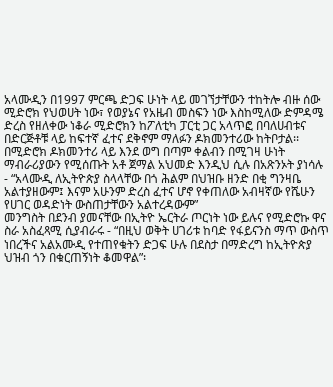አላሙዲን በ1997 ምርጫ ድጋፍ ሁነት ላይ መገኘታቸውን ተከትሎ ብዙ ሰው ሚድሮክ የህወሀት ነው፣ የወያኔና የአዜብ መስፍን ነው እስከሚለው ድምዳሜ ድረስ የዘለቀው ነቆራ ሚድሮክን ከፖለቲካ ፓርቲ ጋር አላጥፎ በባለሀብቱና በድርጅቶቹ ላይ ከፍተኛ ፈተና ደቅኖም ማለፉን ዶክመንተሪው ከትቦታል፡፡
በሚድሮክ ዶክመንተሪ ላይ እንደ ወግ በጣም ቀልብን በሚገዛ ሁነት ማብራሪያውን የሚሰጡት አቶ ጀማል አህመድ እንዲህ ሲሉ በአጽንኦት ያነሳሉ - “አላሙዲ ለኢትዮጵያ ስላላቸው በጎ ሕልም በህዝቡ ዘንድ በቂ ግንዛቤ አልተያዘውም፤ እናም አሁንም ድረስ ፈተና ሆኖ የቀጠለው አብዛኛው የሼሁን የሀገር ወዳድነት ውስጠታቸውን አልተረዳውም”
መንግስት በደንብ ያመናቸው በኢትዮ ኤርትራ ጦርነት ነው ይሉና የሚድሮኩ ዋና ስራ አስፈጻሚ ሲያብራሩ - “በዚህ ወቅት ሀገሪቱ ከባድ የፋይናንስ ማጥ ውስጥ ነበረችና አልአሙዲ የተጠየቁትን ድጋፍ ሁሉ በደስታ በማድረግ ከኢትዮጵያ ህዝብ ጎን በቁርጠኝነት ቆመዋል”፡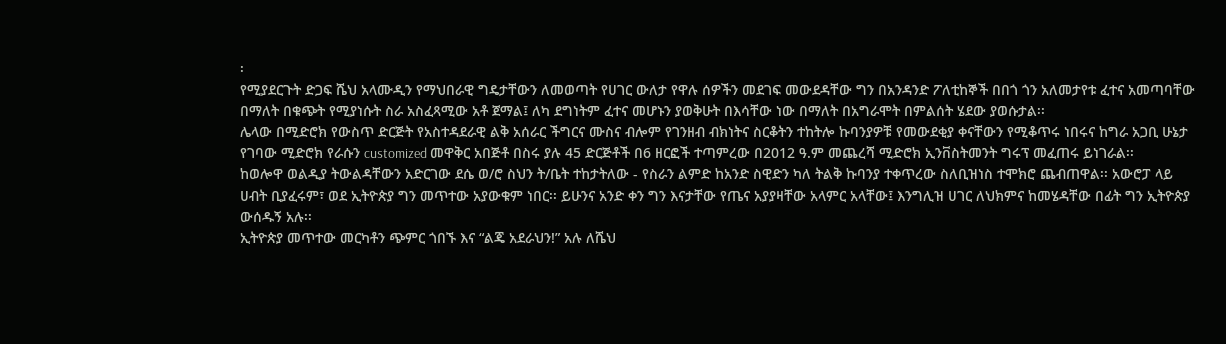፡
የሚያደርጉት ድጋፍ ሼህ አላሙዲን የማህበራዊ ግዴታቸውን ለመወጣት የሀገር ውለታ የዋሉ ሰዎችን መደገፍ መውደዳቸው ግን በአንዳንድ ፖለቲከኞች በበጎ ጎን አለመታየቱ ፈተና አመጣባቸው በማለት በቁጭት የሚያነሱት ስራ አስፈጻሚው አቶ ጀማል፤ ለካ ደግነትም ፈተና መሆኑን ያወቅሁት በእሳቸው ነው በማለት በአግራሞት በምልሰት ሄደው ያወሱታል፡፡
ሌላው በሚድሮክ የውስጥ ድርጅት የአስተዳደራዊ ልቅ አሰራር ችግርና ሙስና ብሎም የገንዘብ ብክነትና ስርቆትን ተከትሎ ኩባንያዎቹ የመውደቂያ ቀናቸውን የሚቆጥሩ ነበሩና ከግራ አጋቢ ሁኔታ የገባው ሚድሮክ የራሱን customized መዋቅር አበጅቶ በስሩ ያሉ 45 ድርጅቶች በ6 ዘርፎች ተጣምረው በ2012 ዓ.ም መጨረሻ ሚድሮክ ኢንቨስትመንት ግሩፕ መፈጠሩ ይነገራል፡፡
ከወሎዋ ወልዲያ ትውልዳቸውን አድርገው ደሴ ወ/ሮ ስህን ት/ቤት ተከታትለው - የስራን ልምድ ከአንድ ስዊድን ካለ ትልቅ ኩባንያ ተቀጥረው ስለቢዝነስ ተሞክሮ ጨብጠዋል፡፡ አውሮፓ ላይ ሀብት ቢያፈሩም፣ ወደ ኢትዮጵያ ግን መጥተው አያውቁም ነበር፡፡ ይሁንና አንድ ቀን ግን እናታቸው የጤና አያያዛቸው አላምር አላቸው፤ እንግሊዝ ሀገር ለህክምና ከመሄዳቸው በፊት ግን ኢትዮጵያ ውሰዱኝ አሉ፡፡
ኢትዮጵያ መጥተው መርካቶን ጭምር ጎበኙ እና “ልጄ አደራህን!” አሉ ለሼህ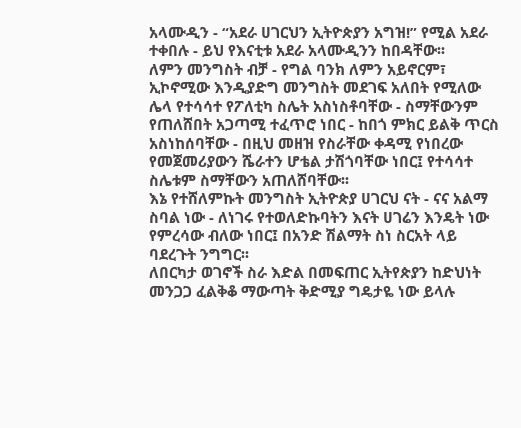አላሙዲን - “አደራ ሀገርህን ኢትዮጵያን አግዝ!” የሚል አደራ ተቀበሉ - ይህ የእናቲቱ አደራ አላሙዲንን ከበዳቸው፡፡
ለምን መንግስት ብቻ - የግል ባንክ ለምን አይኖርም፣ ኢኮኖሚው እንዲያድግ መንግስት መደገፍ አለበት የሚለው ሌላ የተሳሳተ የፖለቲካ ስሌት አስነስቶባቸው - ስማቸውንም የጠለሸበት አጋጣሚ ተፈጥሮ ነበር - ከበጎ ምክር ይልቅ ጥርስ አስነከሰባቸው - በዚህ መዘዝ የስራቸው ቀዳሚ የነበረው የመጀመሪያውን ሼራተን ሆቴል ታሽጎባቸው ነበር፤ የተሳሳተ ስሌቱም ስማቸውን አጠለሸባቸው፡፡
እኔ የተሸለምኩት መንግስት ኢትዮጵያ ሀገርህ ናት - ናና አልማ ስባል ነው - ለነገሩ የተወለድኩባትን እናት ሀገሬን እንዴት ነው የምረሳው ብለው ነበር፤ በአንድ ሽልማት ስነ ስርአት ላይ ባደረጉት ንግግር፡፡
ለበርካታ ወገኖች ስራ እድል በመፍጠር ኢትየጵያን ከድህነት መንጋጋ ፈልቅቆ ማውጣት ቅድሚያ ግዴታዬ ነው ይላሉ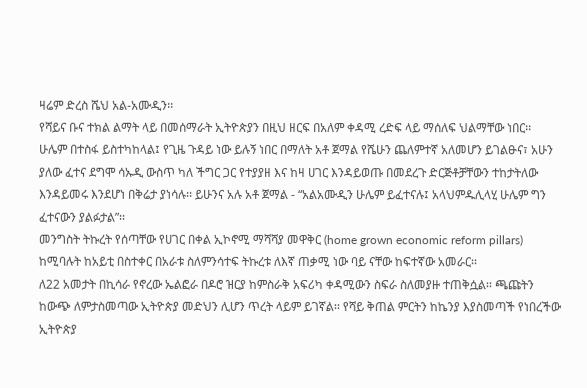ዛሬም ድረስ ሼህ አል-አሙዲን፡፡
የሻይና ቡና ተክል ልማት ላይ በመሰማራት ኢትዮጵያን በዚህ ዘርፍ በአለም ቀዳሚ ረድፍ ላይ ማሰለፍ ህልማቸው ነበር፡፡
ሁሌም በተስፋ ይስተካከላል፤ የጊዜ ጉዳይ ነው ይሉኝ ነበር በማለት አቶ ጀማል የሼሁን ጨለምተኛ አለመሆን ይገልፁና፣ አሁን ያለው ፈተና ደግሞ ሳኡዲ ውስጥ ካለ ችግር ጋር የተያያዘ እና ከዛ ሀገር እንዳይወጡ በመደረጉ ድርጅቶቻቸውን ተከታትለው እንዳይመሩ እንደሆነ በቅሬታ ያነሳሉ፡፡ ይሁንና አሉ አቶ ጀማል - “አልአሙዲን ሁሌም ይፈተናሉ፤ አላህምዱሊላሂ ሁሌም ግን ፈተናውን ያልፉታል”፡፡
መንግስት ትኩረት የሰጣቸው የሀገር በቀል ኢኮኖሚ ማሻሻያ መዋቅር (home grown economic reform pillars) ከሚባሉት ከአይቲ በስተቀር በአራቱ ስለምንሳተፍ ትኩረቱ ለእኛ ጠቃሚ ነው ባይ ናቸው ከፍተኛው አመራር፡፡
ለ22 አመታት በኪሳራ የኖረው ኤልፎራ በዶሮ ዝርያ ከምስራቅ አፍሪካ ቀዳሚውን ስፍራ ስለመያዙ ተጠቅሷል፡፡ ጫጩትን ከውጭ ለምታስመጣው ኢትዮጵያ መድህን ሊሆን ጥረት ላይም ይገኛል፡፡ የሻይ ቅጠል ምርትን ከኬንያ እያስመጣች የነበረችው ኢትዮጵያ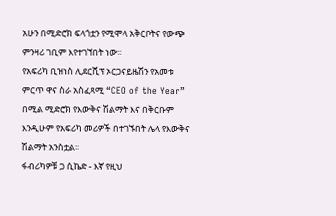አሁን በሚድሮክ ፍላጎቷን የሚሞላ አቅርቦትና የውጭ ምንዛሪ ገቢም እየተገኘበት ነው፡፡
የአፍሪካ ቢዝነስ ሊደርሺፕ ኦርጋናይዜሽን የአመቱ ምርጥ ዋና ስራ አስፈጻሚ “CEO of the Year” በሚል ሚድሮክ የእውቅና ሽልማት እና በቅርቡም እንዲሁም የአፍሪካ መሪዎች በተገኙበት ሌላ የእውቅና ሽልማት አንስቷል፡፡
ፋብሪካዎቹ ጋ ሲኬድ - እኛ የዚህ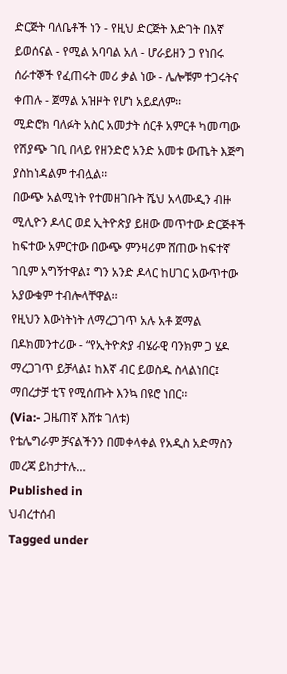ድርጅት ባለቤቶች ነን - የዚህ ድርጅት እድገት በእኛ ይወሰናል - የሚል አባባል አለ - ሆራይዘን ጋ የነበሩ ሰራተኞች የፈጠሩት መሪ ቃል ነው - ሌሎቹም ተጋሩትና ቀጠሉ - ጀማል አዝዞት የሆነ አይደለም፡፡
ሚድሮክ ባለፉት አስር አመታት ሰርቶ አምርቶ ካመጣው የሽያጭ ገቢ በላይ የዘንድሮ አንድ አመቱ ውጤት እጅግ ያስከነዳልም ተብሏል፡፡
በውጭ አልሚነት የተመዘገቡት ሼህ አላሙዲን ብዙ ሚሊዮን ዶላር ወደ ኢትዮጵያ ይዘው መጥተው ድርጅቶች ከፍተው አምርተው በውጭ ምንዛሪም ሸጠው ከፍተኛ ገቢም አግኝተዋል፤ ግን አንድ ዶላር ከሀገር አውጥተው አያውቁም ተብሎላቸዋል፡፡
የዚህን እውነትነት ለማረጋገጥ አሉ አቶ ጀማል በዶክመንተሪው - “የኢትዮጵያ ብሄራዊ ባንክም ጋ ሄዶ ማረጋገጥ ይቻላል፤ ከእኛ ብር ይወስዱ ስላልነበር፤ ማበረታቻ ቲፕ የሚሰጡት እንኳ በዩሮ ነበር፡፡
(Via:- ጋዜጠኛ እሸቱ ገለቱ)
የቴሌግራም ቻናልችንን በመቀላቀል የአዲስ አድማስን መረጃ ይከታተሉ…
Published in
ህብረተሰብ
Tagged under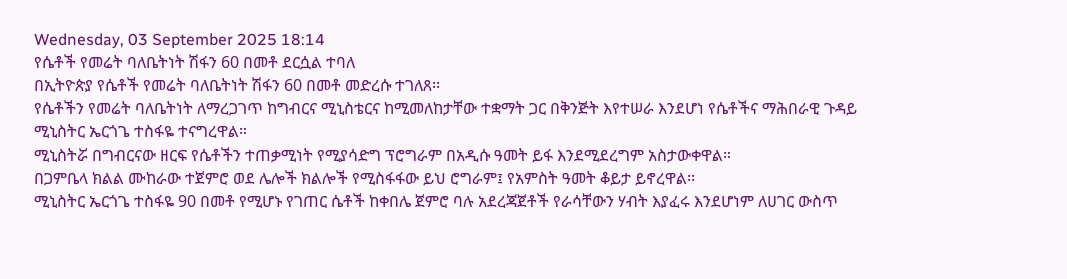Wednesday, 03 September 2025 18:14
የሴቶች የመሬት ባለቤትነት ሽፋን 60 በመቶ ደርሷል ተባለ
በኢትዮጵያ የሴቶች የመሬት ባለቤትነት ሽፋን 60 በመቶ መድረሱ ተገለጸ፡፡
የሴቶችን የመሬት ባለቤትነት ለማረጋገጥ ከግብርና ሚኒስቴርና ከሚመለከታቸው ተቋማት ጋር በቅንጅት እየተሠራ እንደሆነ የሴቶችና ማሕበራዊ ጉዳይ ሚኒስትር ኤርጎጌ ተስፋዬ ተናግረዋል።
ሚኒስትሯ በግብርናው ዘርፍ የሴቶችን ተጠቃሚነት የሚያሳድግ ፕሮግራም በአዲሱ ዓመት ይፋ እንደሚደረግም አስታውቀዋል።
በጋምቤላ ክልል ሙከራው ተጀምሮ ወደ ሌሎች ክልሎች የሚስፋፋው ይህ ሮግራም፤ የአምስት ዓመት ቆይታ ይኖረዋል፡፡
ሚኒስትር ኤርጎጌ ተስፋዬ 90 በመቶ የሚሆኑ የገጠር ሴቶች ከቀበሌ ጀምሮ ባሉ አደረጃጀቶች የራሳቸውን ሃብት እያፈሩ እንደሆነም ለሀገር ውስጥ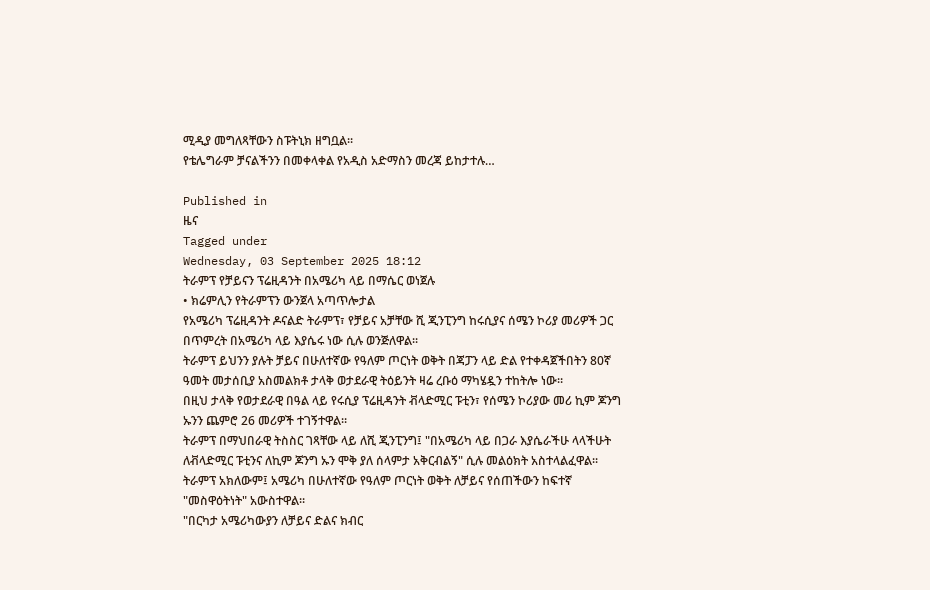ሚዲያ መግለጻቸውን ስፑትኒክ ዘግቧል፡፡
የቴሌግራም ቻናልችንን በመቀላቀል የአዲስ አድማስን መረጃ ይከታተሉ…

Published in
ዜና
Tagged under
Wednesday, 03 September 2025 18:12
ትራምፕ የቻይናን ፕሬዚዳንት በአሜሪካ ላይ በማሴር ወነጀሉ
• ክሬምሊን የትራምፕን ውንጀላ አጣጥሎታል
የአሜሪካ ፕሬዚዳንት ዶናልድ ትራምፕ፣ የቻይና አቻቸው ሺ ጂንፒንግ ከሩሲያና ሰሜን ኮሪያ መሪዎች ጋር በጥምረት በአሜሪካ ላይ እያሴሩ ነው ሲሉ ወንጅለዋል፡፡
ትራምፕ ይህንን ያሉት ቻይና በሁለተኛው የዓለም ጦርነት ወቅት በጃፓን ላይ ድል የተቀዳጀችበትን 80ኛ ዓመት መታሰቢያ አስመልክቶ ታላቅ ወታደራዊ ትዕይንት ዛሬ ረቡዕ ማካሄዷን ተከትሎ ነው።
በዚህ ታላቅ የወታደራዊ በዓል ላይ የሩሲያ ፕሬዚዳንት ቭላድሚር ፑቲን፣ የሰሜን ኮሪያው መሪ ኪም ጆንግ ኡንን ጨምሮ 26 መሪዎች ተገኝተዋል።
ትራምፕ በማህበራዊ ትስስር ገጻቸው ላይ ለሺ ጂንፒንግ፤ "በአሜሪካ ላይ በጋራ እያሴራችሁ ላላችሁት ለቭላድሚር ፑቲንና ለኪም ጆንግ ኡን ሞቅ ያለ ሰላምታ አቅርብልኝ" ሲሉ መልዕክት አስተላልፈዋል፡፡
ትራምፕ አክለውም፤ አሜሪካ በሁለተኛው የዓለም ጦርነት ወቅት ለቻይና የሰጠችውን ከፍተኛ "መስዋዕትነት" አውስተዋል።
"በርካታ አሜሪካውያን ለቻይና ድልና ክብር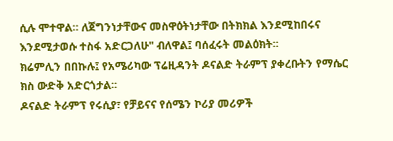ሲሉ ሞተዋል። ለጀግንነታቸውና መስዋዕትነታቸው በትክክል እንደሚከበሩና እንደሚታወሱ ተስፋ አድርጋለሁ" ብለዋል፤ ባሰፈሩት መልዕክት፡፡
ክሬምሊን በበኩሉ፤ የአሜሪካው ፕሬዚዳንት ዶናልድ ትራምፕ ያቀረቡትን የማሴር ክስ ውድቅ አድርጎታል፡፡
ዶናልድ ትራምፕ የሩሲያ፣ የቻይናና የሰሜን ኮሪያ መሪዎች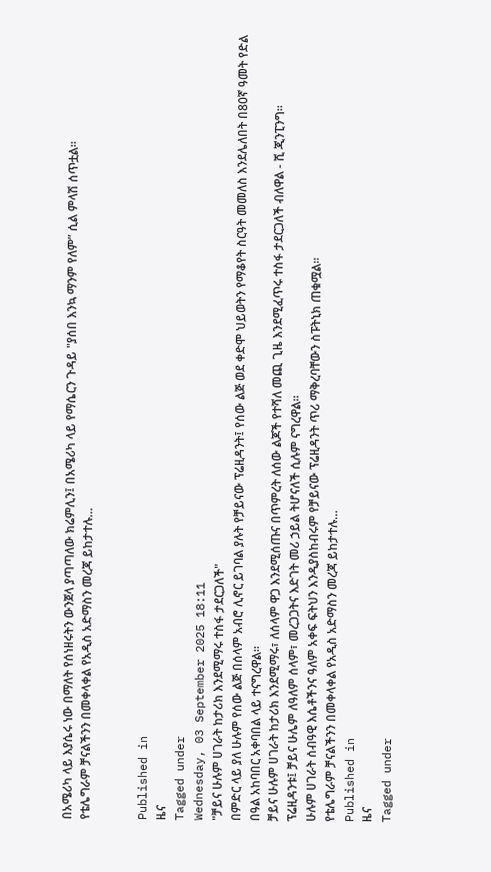በአሜሪካ ላይ እያሴሩ ነው በማለት የሰነዘሩትን ውንጀላ ያጣጣለው ክሬምሊን፤ በአሜሪካ ላይ የማሴርን ጉዳይ "ያሰበ እንኳ ማንም የለም” ሲል ምላሽ ሰጥቷል፡፡
የቴሌግራም ቻናልችንን በመቀላቀል የአዲስ አድማስን መረጃ ይከታተሉ…


Published in
ዜና
Tagged under
Wednesday, 03 September 2025 18:11
"ቻይና ሁሉም ሀገራት ከታሪክ እንደሚማሩ ተስፋ ታደርጋለች"
በምድር ላይ ያለ ሁሉም የሰው ልጅ በሰላም አብሮ ሊኖር ይገባል ያሉት የቻይናው ፕሬዚዳንት፤ የሰው ልጅ ወደ ቀድሞ ህይወትን የማቆየት ስርዓት መመለስ እንደሌለበት በ80ኛ ዓመት የድል በዓል አከባበር አቀባበል ላይ ተናግረዋል፡፡
ቻይና ሁሉም ሀገራት ከታሪክ እንደሚማሩ፣ ለሰላም ዋጋ እንደሚሰጡና በጥምረት ለሰው ልጆች የተሻለ መጪ ጊዜ እንደሚፈጥሩ ተስፋ ታደርጋለች ብለዋል - ሺ ጂንፒንግ፡፡
ፕሬዚዳንቱ፤ ቻይና ሁሌም ለዓለም ሰላም፣ መረጋጋትና እድገት መሪ ኃይል ትሆናለች ሲሉም ናግረዋል፡፡
ሁሉም ሀገራት ሰብዓዊ እሴቶችንና ዓለም አቀፍ ፍትህን እንዲያስከብሩም የቻይናው ፕሬዚዳንት ጥሪ ማቅረባቸውን ስፑትኒክ ጠቁሟል፡፡
የቴሌግራም ቻናልችንን በመቀላቀል የአዲስ አድማስን መረጃ ይከታተሉ…
Published in
ዜና
Tagged under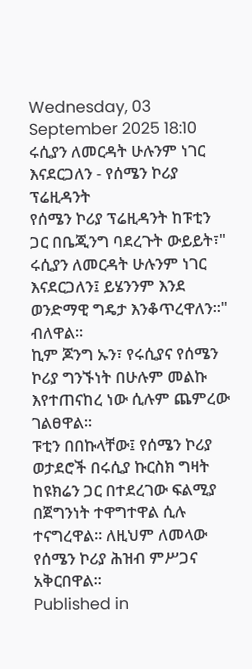Wednesday, 03 September 2025 18:10
ሩሲያን ለመርዳት ሁሉንም ነገር እናደርጋለን - የሰሜን ኮሪያ ፕሬዚዳንት
የሰሜን ኮሪያ ፕሬዚዳንት ከፑቲን ጋር በቤጂንግ ባደረጉት ውይይት፣" ሩሲያን ለመርዳት ሁሉንም ነገር እናደርጋለን፤ ይሄንንም እንደ ወንድማዊ ግዴታ እንቆጥረዋለን።" ብለዋል።
ኪም ጆንግ ኡን፣ የሩሲያና የሰሜን ኮሪያ ግንኙነት በሁሉም መልኩ እየተጠናከረ ነው ሲሉም ጨምረው ገልፀዋል።
ፑቲን በበኩላቸው፤ የሰሜን ኮሪያ ወታደሮች በሩሲያ ኩርስክ ግዛት ከዩክሬን ጋር በተደረገው ፍልሚያ በጀግንነት ተዋግተዋል ሲሉ ተናግረዋል፡፡ ለዚህም ለመላው የሰሜን ኮሪያ ሕዝብ ምሥጋና አቅርበዋል፡፡
Published in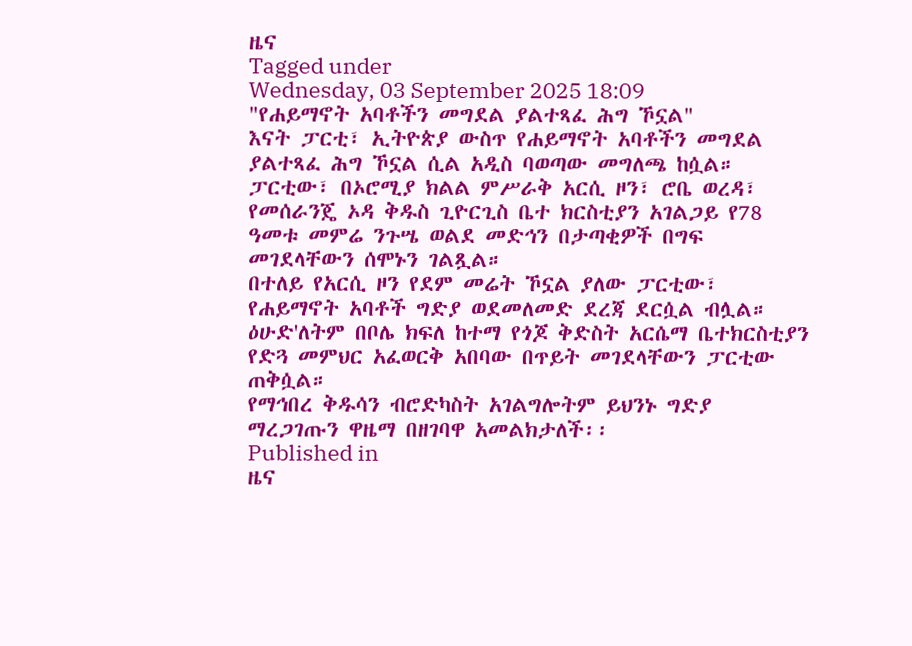ዜና
Tagged under
Wednesday, 03 September 2025 18:09
"የሐይማኖት አባቶችን መግደል ያልተጻፈ ሕግ ኾኗል"
እናት ፓርቲ፣ ኢትዮጵያ ውስጥ የሐይማኖት አባቶችን መግደል ያልተጻፈ ሕግ ኾኗል ሲል አዲስ ባወጣው መግለጫ ከሷል።
ፓርቲው፣ በኦሮሚያ ክልል ምሥራቅ አርሲ ዞን፣ ሮቤ ወረዳ፣ የመሰራንጄ ኦዳ ቅዱስ ጊዮርጊስ ቤተ ክርስቲያን አገልጋይ የ78 ዓመቱ መምሬ ንጉሤ ወልደ መድኅን በታጣቂዎች በግፍ መገደላቸውን ሰሞኑን ገልጿል።
በተለይ የአርሲ ዞን የደም መሬት ኾኗል ያለው ፓርቲው፣ የሐይማኖት አባቶች ግድያ ወደመለመድ ደረጃ ደርሷል ብሏል።
ዕሁድ'ለትም በቦሌ ክፍለ ከተማ የጎጆ ቅድስት አርሴማ ቤተክርስቲያን የድጓ መምህር አፈወርቅ አበባው በጥይት መገደላቸውን ፓርቲው ጠቅሷል።
የማኅበረ ቅዱሳን ብሮድካስት አገልግሎትም ይህንኑ ግድያ ማረጋገጡን ዋዜማ በዘገባዋ አመልክታለች፡፡
Published in
ዜና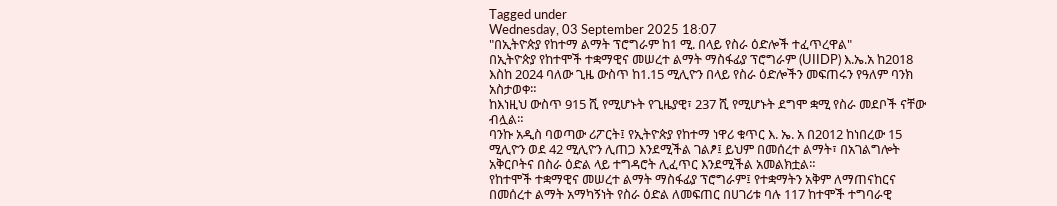Tagged under
Wednesday, 03 September 2025 18:07
"በኢትዮጵያ የከተማ ልማት ፕሮግራም ከ1 ሚ. በላይ የስራ ዕድሎች ተፈጥረዋል"
በኢትዮጵያ የከተሞች ተቋማዊና መሠረተ ልማት ማስፋፊያ ፕሮግራም (UIIDP) እ.ኤ.አ ከ2018 እስከ 2024 ባለው ጊዜ ውስጥ ከ1.15 ሚሊዮን በላይ የስራ ዕድሎችን መፍጠሩን የዓለም ባንክ አስታወቀ።
ከእነዚህ ውስጥ 915 ሺ የሚሆኑት የጊዜያዊ፣ 237 ሺ የሚሆኑት ደግሞ ቋሚ የስራ መደቦች ናቸው ብሏል።
ባንኩ አዲስ ባወጣው ሪፖርት፤ የኢትዮጵያ የከተማ ነዋሪ ቁጥር እ. ኤ. አ በ2012 ከነበረው 15 ሚሊዮን ወደ 42 ሚሊዮን ሊጠጋ እንደሚችል ገልፆ፤ ይህም በመሰረተ ልማት፣ በአገልግሎት አቅርቦትና በስራ ዕድል ላይ ተግዳሮት ሊፈጥር እንደሚችል አመልክቷል።
የከተሞች ተቋማዊና መሠረተ ልማት ማስፋፊያ ፕሮግራም፤ የተቋማትን አቅም ለማጠናከርና በመሰረተ ልማት አማካኝነት የስራ ዕድል ለመፍጠር በሀገሪቱ ባሉ 117 ከተሞች ተግባራዊ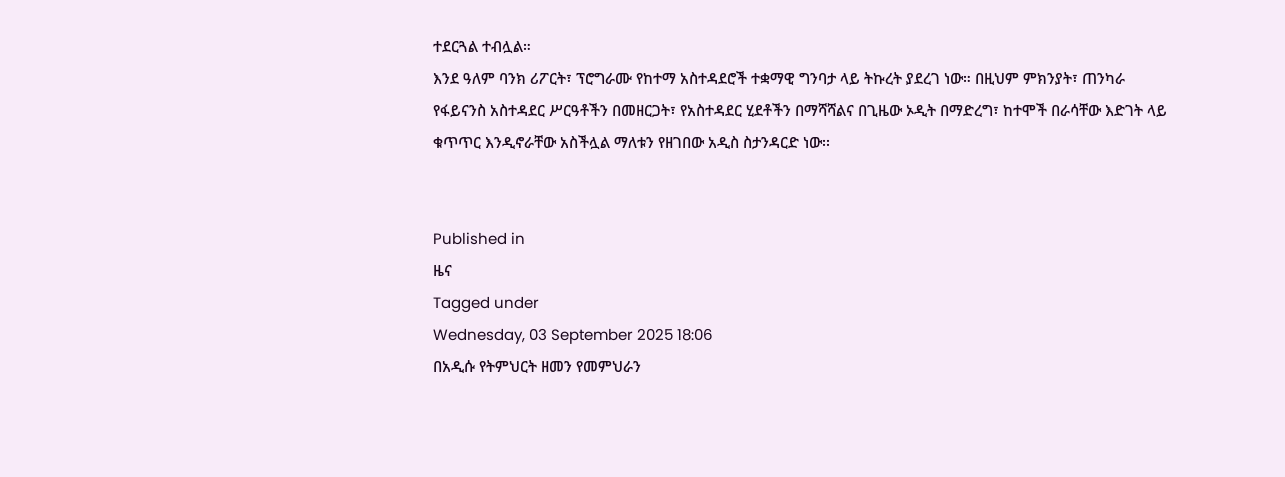ተደርጓል ተብሏል።
እንደ ዓለም ባንክ ሪፖርት፣ ፕሮግራሙ የከተማ አስተዳደሮች ተቋማዊ ግንባታ ላይ ትኩረት ያደረገ ነው። በዚህም ምክንያት፣ ጠንካራ የፋይናንስ አስተዳደር ሥርዓቶችን በመዘርጋት፣ የአስተዳደር ሂደቶችን በማሻሻልና በጊዜው ኦዲት በማድረግ፣ ከተሞች በራሳቸው እድገት ላይ ቁጥጥር እንዲኖራቸው አስችሏል ማለቱን የዘገበው አዲስ ስታንዳርድ ነው፡፡


Published in
ዜና
Tagged under
Wednesday, 03 September 2025 18:06
በአዲሱ የትምህርት ዘመን የመምህራን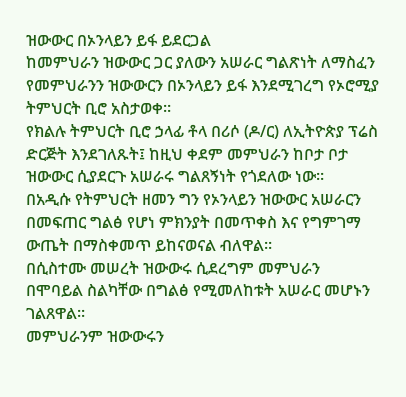ዝውውር በኦንላይን ይፋ ይደርጋል
ከመምህራን ዝውውር ጋር ያለውን አሠራር ግልጽነት ለማስፈን የመምህራንን ዝውውርን በኦንላይን ይፋ እንደሚገረግ የኦሮሚያ ትምህርት ቢሮ አስታወቀ።
የክልሉ ትምህርት ቢሮ ኃላፊ ቶላ በሪሶ (ዶ/ር) ለኢትዮጵያ ፕሬስ ድርጅት እንደገለጹት፤ ከዚህ ቀደም መምህራን ከቦታ ቦታ ዝውውር ሲያደርጉ አሠራሩ ግልጸኝነት የጎደለው ነው።
በአዲሱ የትምህርት ዘመን ግን የኦንላይን ዝውውር አሠራርን በመፍጠር ግልፅ የሆነ ምክንያት በመጥቀስ እና የግምገማ ውጤት በማስቀመጥ ይከናወናል ብለዋል።
በሲስተሙ መሠረት ዝውውሩ ሲደረግም መምህራን በሞባይል ስልካቸው በግልፅ የሚመለከቱት አሠራር መሆኑን ገልጸዋል፡፡
መምህራንም ዝውውሩን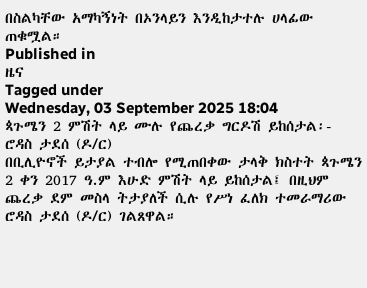በስልካቸው አማካኝነት በኦንላይን እንዲከታተሉ ሀላፊው ጠቁሟል።
Published in
ዜና
Tagged under
Wednesday, 03 September 2025 18:04
ጳጉሜን 2 ምሽት ላይ ሙሉ የጨረቃ ግርዶሽ ይከሰታል፡- ሮዳስ ታደሰ (ዶ/ር)
በቢሊዮኖች ይታያል ተብሎ የሚጠበቀው ታላቅ ክስተት ጳጉሜን 2 ቀን 2017 ዓ.ም እሁድ ምሽት ላይ ይከሰታል፤ በዚህም ጨረቃ ደም መስላ ትታያለች ሲሉ የሥነ ፈለክ ተመራማሪው ሮዳስ ታደሰ (ዶ/ር) ገልጸዋል።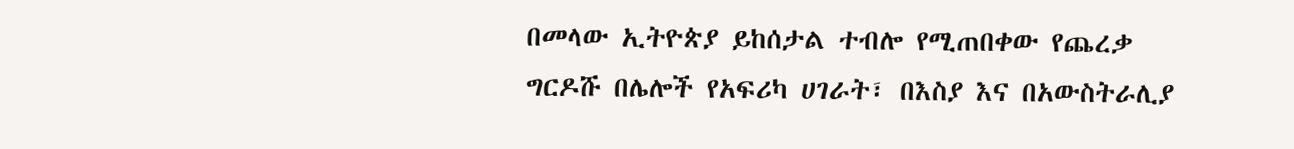በመላው ኢትዮጵያ ይከሰታል ተብሎ የሚጠበቀው የጨረቃ ግርዶሹ በሌሎች የአፍሪካ ሀገራት፣ በእስያ እና በአውስትራሊያ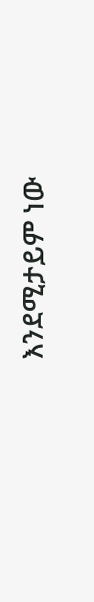እንደሚታይም ነው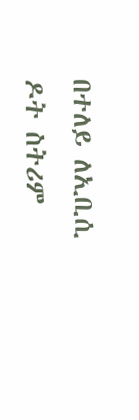በተለይ ለኢቢሲ ዶት ስትሪም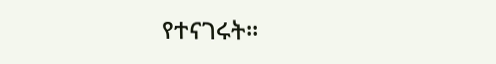የተናገሩት።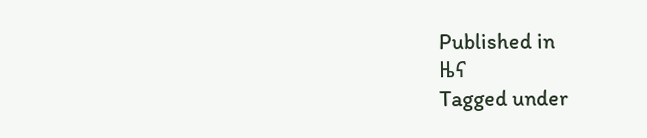Published in
ዜና
Tagged under